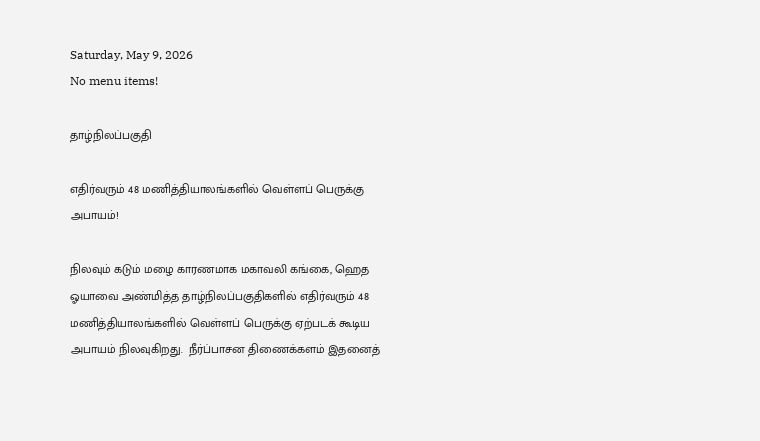Saturday, May 9, 2026
No menu items!

தாழ்நிலப்பகுதி

எதிர்வரும் 48 மணித்தியாலங்களில் வெள்ளப் பெருக்கு அபாயம்!

நிலவும் கடும் மழை காரணமாக மகாவலி கங்கை, ஹெத ஓயாவை அண்மித்த தாழ்நிலப்பகுதிகளில் எதிர்வரும் 48 மணித்தியாலங்களில் வெள்ளப் பெருக்கு ஏற்படக் கூடிய அபாயம் நிலவுகிறது.  நீர்ப்பாசன திணைக்களம் இதனைத்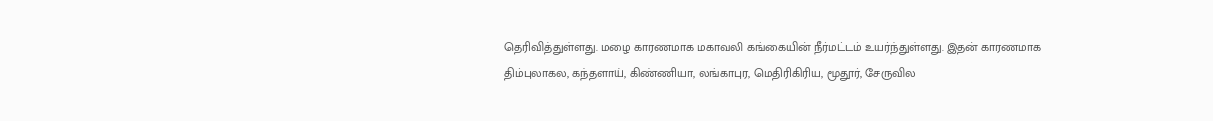தெரிவித்துள்ளது. மழை காரணமாக மகாவலி கங்கையின் நீர்மட்டம் உயர்ந்துள்ளது. இதன் காரணமாக திம்புலாகல, கந்தளாய், கிண்ணியா, லங்காபுர, மெதிரிகிரிய, மூதூர், சேருவில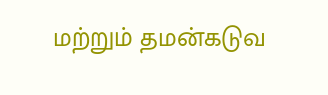மற்றும் தமன்கடுவ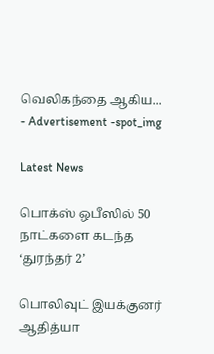வெலிகந்தை ஆகிய...
- Advertisement -spot_img

Latest News

பொக்ஸ் ஒபீஸில் 50 நாட்களை கடந்த ‘துரந்தர் 2’

பொலிவுட் இயக்குனர் ஆதித்யா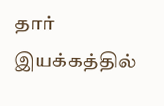தார் இயக்கத்தில்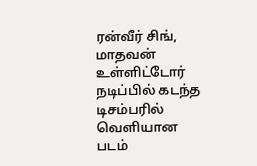ரன்வீர் சிங், மாதவன் உள்ளிட்டோர் நடிப்பில் கடந்த டிசம்பரில் வெளியான படம்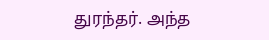துரந்தர். அந்த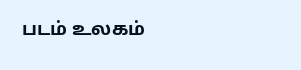படம் உலகம்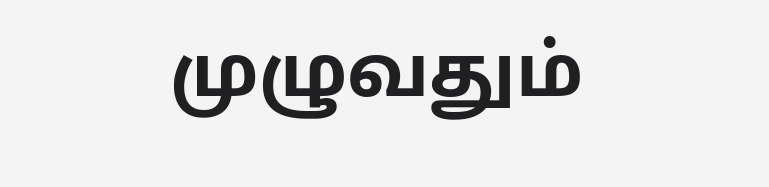முழுவதும்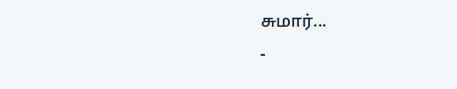சுமார்...
-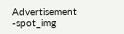Advertisement -spot_img